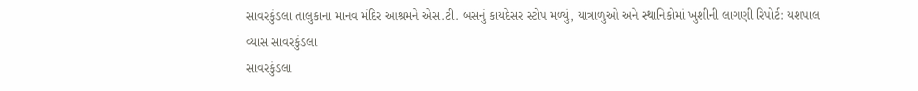સાવરકુંડલા તાલુકાના માનવ મંદિર આશ્રમને એસ.ટી. બસનું કાયદેસર સ્ટોપ મળ્યું, યાત્રાળુઓ અને સ્થાનિકોમાં ખુશીની લાગણી રિપોર્ટ: યશપાલ વ્યાસ સાવરકુંડલા
સાવરકુંડલા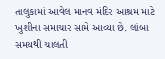તાલુકામાં આવેલ માનવ મંદિર આશ્રમ માટે ખુશીના સમાચાર સામે આવ્યા છે. લાંબા સમયથી ચાલતી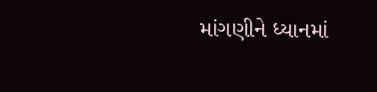માંગણીને ધ્યાનમાં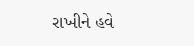રાખીને હવે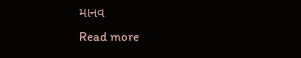માનવ
Read more